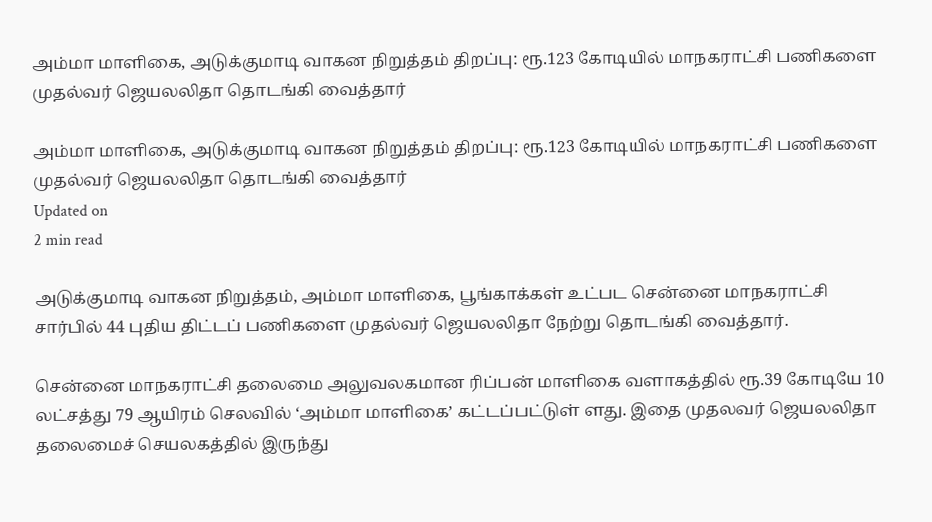அம்மா மாளிகை, அடுக்குமாடி வாகன நிறுத்தம் திறப்பு: ரூ.123 கோடியில் மாநகராட்சி பணிகளை முதல்வர் ஜெயலலிதா தொடங்கி வைத்தார்

அம்மா மாளிகை, அடுக்குமாடி வாகன நிறுத்தம் திறப்பு: ரூ.123 கோடியில் மாநகராட்சி பணிகளை முதல்வர் ஜெயலலிதா தொடங்கி வைத்தார்
Updated on
2 min read

அடுக்குமாடி வாகன நிறுத்தம், அம்மா மாளிகை, பூங்காக்கள் உட்பட சென்னை மாநகராட்சி சார்பில் 44 புதிய திட்டப் பணிகளை முதல்வர் ஜெயலலிதா நேற்று தொடங்கி வைத்தார்.

சென்னை மாநகராட்சி தலைமை அலுவலகமான ரிப்பன் மாளிகை வளாகத்தில் ரூ.39 கோடியே 10 லட்சத்து 79 ஆயிரம் செலவில் ‘அம்மா மாளிகை’ கட்டப்பட்டுள் ளது. இதை முதலவர் ஜெயலலிதா தலைமைச் செயலகத்தில் இருந்து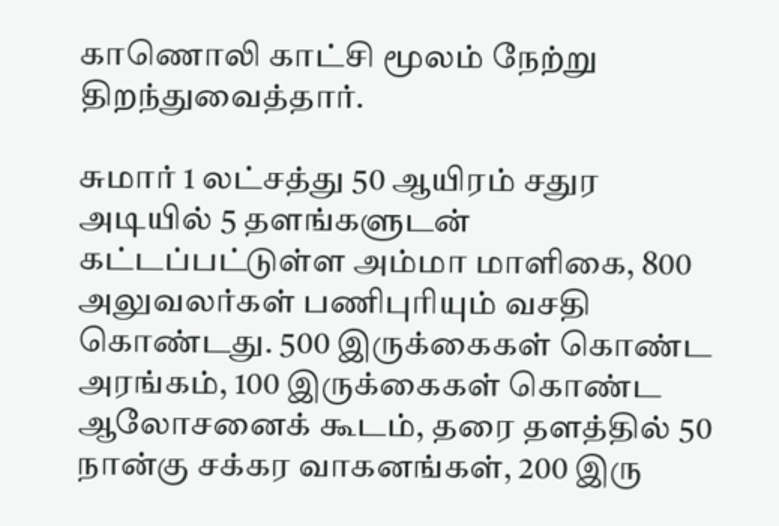காணொலி காட்சி மூலம் நேற்று திறந்துவைத்தார்.

சுமார் 1 லட்சத்து 50 ஆயிரம் சதுர அடியில் 5 தளங்களுடன் கட்டப்பட்டுள்ள அம்மா மாளிகை, 800 அலுவலர்கள் பணிபுரியும் வசதி கொண்டது. 500 இருக்கைகள் கொண்ட அரங்கம், 100 இருக்கைகள் கொண்ட ஆலோசனைக் கூடம், தரை தளத்தில் 50 நான்கு சக்கர வாகனங்கள், 200 இரு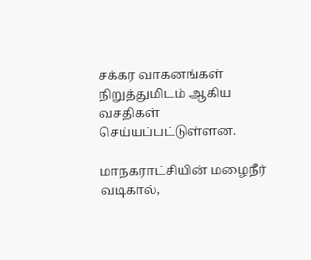சக்கர வாகனங்கள் நிறுத்துமிடம் ஆகிய வசதிகள் செய்யப்பட்டுள்ளன.

மாநகராட்சியின் மழைநீர் வடிகால்,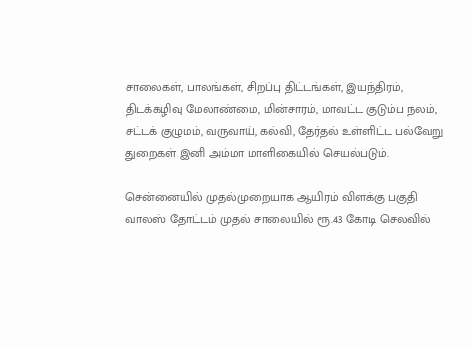சாலைகள், பாலங்கள், சிறப்பு திட்டங்கள், இயந்திரம், திடக்கழிவு மேலாண்மை, மின்சாரம், மாவட்ட குடும்ப நலம், சட்டக் குழுமம், வருவாய், கல்வி, தேர்தல் உள்ளிட்ட பல்வேறு துறைகள் இனி அம்மா மாளிகையில் செயல்படும்.

சென்னையில் முதல்முறையாக ஆயிரம் விளக்கு பகுதி வாலஸ் தோட்டம் முதல் சாலையில் ரூ.43 கோடி செலவில்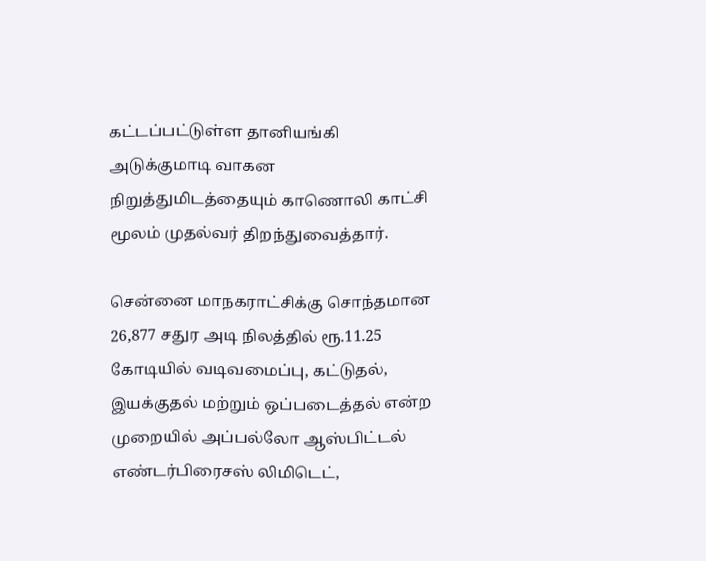கட்டப்பட்டுள்ள தானியங்கி அடுக்குமாடி வாகன நிறுத்துமிடத்தையும் காணொலி காட்சி மூலம் முதல்வர் திறந்துவைத்தார்.

சென்னை மாநகராட்சிக்கு சொந்தமான 26,877 சதுர அடி நிலத்தில் ரூ.11.25 கோடியில் வடிவமைப்பு, கட்டுதல், இயக்குதல் மற்றும் ஒப்படைத்தல் என்ற முறையில் அப்பல்லோ ஆஸ்பிட்டல் எண்டர்பிரைசஸ் லிமிடெட்,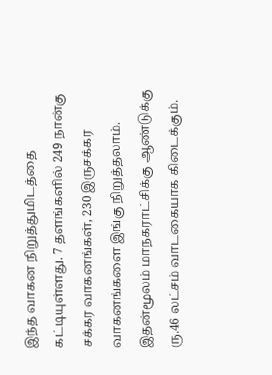இந்த வாகன நிறுத்துமிடத்தை கட்டியுள்ளது. 7 தளங்களில் 249 நான்கு சக்கர வாகனங்கள், 230 இருசக்கர வாகனங்களை இங்கு நிறுத்தலாம். இதன்மூலம் மாநகராட்சிக்கு ஆண்டுக்கு ரு.46 லட்சம் வாடகையாக கிடைக்கும்.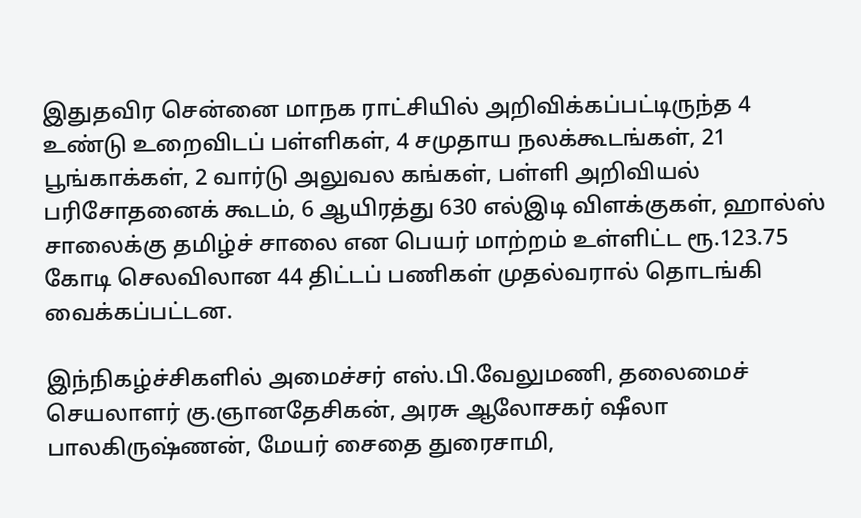இதுதவிர சென்னை மாநக ராட்சியில் அறிவிக்கப்பட்டிருந்த 4 உண்டு உறைவிடப் பள்ளிகள், 4 சமுதாய நலக்கூடங்கள், 21 பூங்காக்கள், 2 வார்டு அலுவல கங்கள், பள்ளி அறிவியல் பரிசோதனைக் கூடம், 6 ஆயிரத்து 630 எல்இடி விளக்குகள், ஹால்ஸ் சாலைக்கு தமிழ்ச் சாலை என பெயர் மாற்றம் உள்ளிட்ட ரூ.123.75 கோடி செலவிலான 44 திட்டப் பணிகள் முதல்வரால் தொடங்கி வைக்கப்பட்டன.

இந்நிகழ்ச்சிகளில் அமைச்சர் எஸ்.பி.வேலுமணி, தலைமைச் செயலாளர் கு.ஞானதேசிகன், அரசு ஆலோசகர் ஷீலா பாலகிருஷ்ணன், மேயர் சைதை துரைசாமி,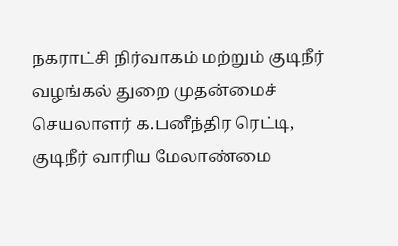நகராட்சி நிர்வாகம் மற்றும் குடிநீர் வழங்கல் துறை முதன்மைச் செயலாளர் க.பனீந்திர ரெட்டி, குடிநீர் வாரிய மேலாண்மை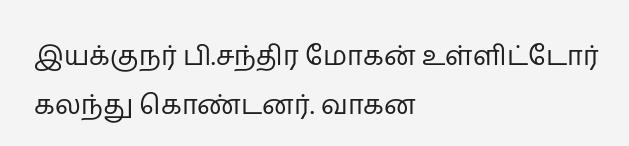இயக்குநர் பி.சந்திர மோகன் உள்ளிட்டோர் கலந்து கொண்டனர். வாகன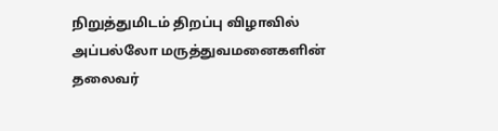நிறுத்துமிடம் திறப்பு விழாவில் அப்பல்லோ மருத்துவமனைகளின் தலைவர்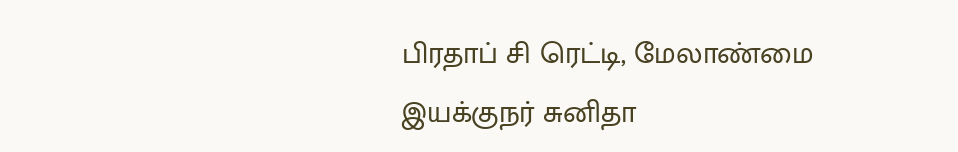பிரதாப் சி ரெட்டி, மேலாண்மை இயக்குநர் சுனிதா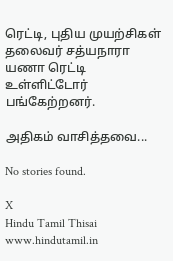ரெட்டி, புதிய முயற்சிகள் தலைவர் சத்யநாரா யணா ரெட்டி உள்ளிட்டோர் பங்கேற்றனர்.

அதிகம் வாசித்தவை...

No stories found.

X
Hindu Tamil Thisai
www.hindutamil.in